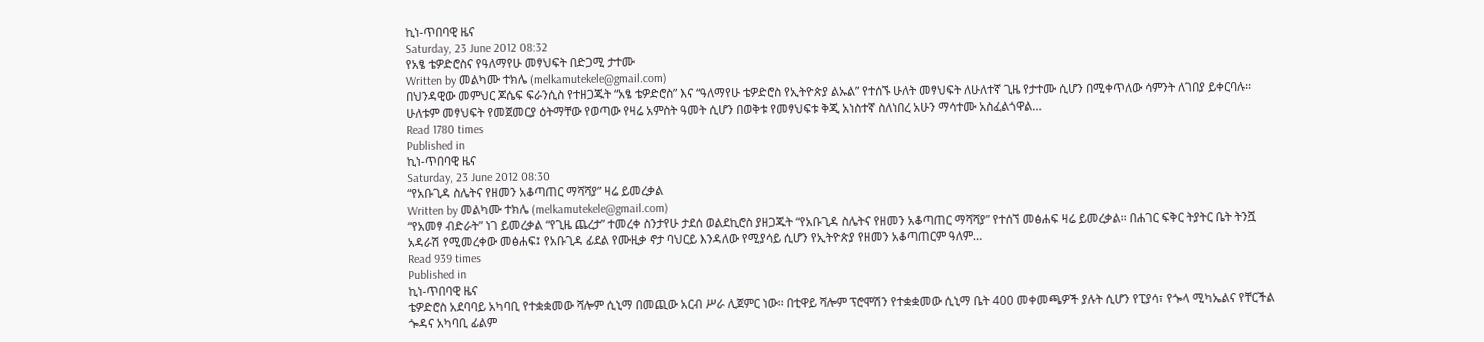ኪነ-ጥበባዊ ዜና
Saturday, 23 June 2012 08:32
የአፄ ቴዎድሮስና የዓለማየሁ መፃህፍት በድጋሚ ታተሙ
Written by መልካሙ ተክሌ (melkamutekele@gmail.com)
በህንዳዊው መምህር ጆሴፍ ፍራንሲስ የተዘጋጁት “አፄ ቴዎድሮስ” እና “ዓለማየሁ ቴዎድሮስ የኢትዮጵያ ልኡል” የተሰኙ ሁለት መፃህፍት ለሁለተኛ ጊዜ የታተሙ ሲሆን በሚቀጥለው ሳምንት ለገበያ ይቀርባሉ፡፡ ሁለቱም መፃህፍት የመጀመርያ ዕትማቸው የወጣው የዛሬ አምስት ዓመት ሲሆን በወቅቱ የመፃህፍቱ ቅጂ አነስተኛ ስለነበረ አሁን ማሳተሙ አስፈልጎዋል…
Read 1780 times
Published in
ኪነ-ጥበባዊ ዜና
Saturday, 23 June 2012 08:30
“የአቡጊዳ ስሌትና የዘመን አቆጣጠር ማሻሻያ” ዛሬ ይመረቃል
Written by መልካሙ ተክሌ (melkamutekele@gmail.com)
“የአመፃ ብድራት” ነገ ይመረቃል “የጊዜ ጨረታ” ተመረቀ ስንታየሁ ታደሰ ወልደኪሮስ ያዘጋጁት “የአቡጊዳ ስሌትና የዘመን አቆጣጠር ማሻሻያ” የተሰኘ መፅሐፍ ዛሬ ይመረቃል፡፡ በሐገር ፍቅር ትያትር ቤት ትንሿ አዳራሽ የሚመረቀው መፅሐፍ፤ የአቡጊዳ ፊደል የሙዚቃ ኖታ ባህርይ እንዳለው የሚያሳይ ሲሆን የኢትዮጵያ የዘመን አቆጣጠርም ዓለም…
Read 939 times
Published in
ኪነ-ጥበባዊ ዜና
ቴዎድሮስ አደባባይ አካባቢ የተቋቋመው ሻሎም ሲኒማ በመጪው አርብ ሥራ ሊጀምር ነው፡፡ በቲዋይ ሻሎም ፕሮሞሽን የተቋቋመው ሲኒማ ቤት 400 መቀመጫዎች ያሉት ሲሆን የፒያሳ፣ የጐላ ሚካኤልና የቸርችል ጐዳና አካባቢ ፊልም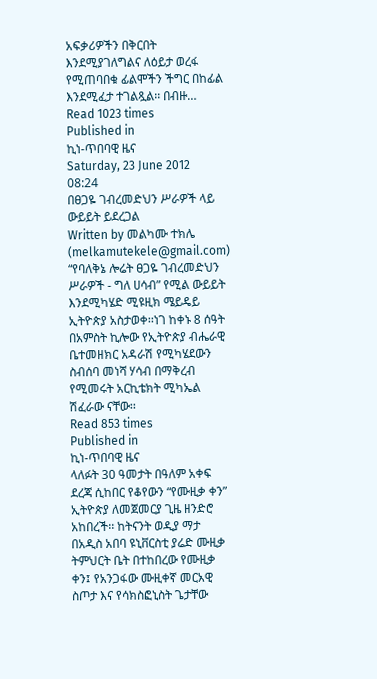አፍቃሪዎችን በቅርበት እንደሚያገለግልና ለዕይታ ወረፋ የሚጠባበቁ ፊልሞችን ችግር በከፊል እንደሚፈታ ተገልጿል፡፡ በብዙ…
Read 1023 times
Published in
ኪነ-ጥበባዊ ዜና
Saturday, 23 June 2012 08:24
በፀጋዬ ገብረመድህን ሥራዎች ላይ ውይይት ይደረጋል
Written by መልካሙ ተክሌ (melkamutekele@gmail.com)
“የባለቅኔ ሎሬት ፀጋዬ ገብረመድህን ሥራዎች - ግለ ሀሳብ” የሚል ውይይት እንደሚካሄድ ሚዩዚክ ሜይዴይ ኢትዮጵያ አስታወቀ፡፡ነገ ከቀኑ 8 ሰዓት በአምስት ኪሎው የኢትዮጵያ ብሔራዊ ቤተመዘክር አዳራሽ የሚካሄደውን ስብሰባ መነሻ ሃሳብ በማቅረብ የሚመሩት አርኪቴክት ሚካኤል ሽፈራው ናቸው፡፡
Read 853 times
Published in
ኪነ-ጥበባዊ ዜና
ላለፉት 30 ዓመታት በዓለም አቀፍ ደረጃ ሲከበር የቆየውን “የሙዚቃ ቀን” ኢትዮጵያ ለመጀመርያ ጊዜ ዘንድሮ አከበረች፡፡ ከትናንት ወዲያ ማታ በአዲስ አበባ ዩኒቨርስቲ ያሬድ ሙዚቃ ትምህርት ቤት በተከበረው የሙዚቃ ቀን፤ የአንጋፋው ሙዚቀኛ መርአዊ ስጦታ እና የሳክስፎኒስት ጌታቸው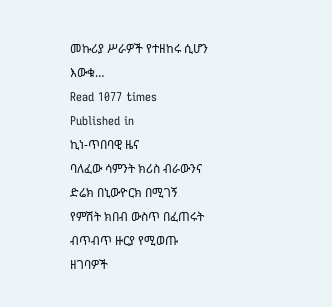መኩሪያ ሥራዎች የተዘከሩ ሲሆን እውቁ…
Read 1077 times
Published in
ኪነ-ጥበባዊ ዜና
ባለፈው ሳምንት ክሪስ ብራውንና ድሬክ በኒውዮርክ በሚገኝ የምሽት ክበብ ውስጥ በፈጠሩት ብጥብጥ ዙርያ የሚወጡ ዘገባዎች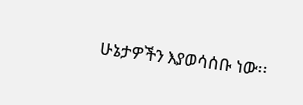ሁኔታዎችን እያወሳሰቡ ነው፡፡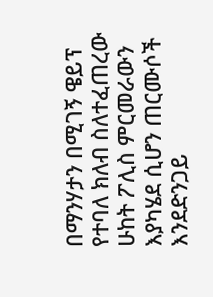በማንሃታን በሚገኝ ዌይፕ የተባለ ክለብ ስለተፈጠረው ሁከት ፖሊስ ምርመራውን እያካሄደ ሲሆን ጠርሙሶች እንደድንጋይ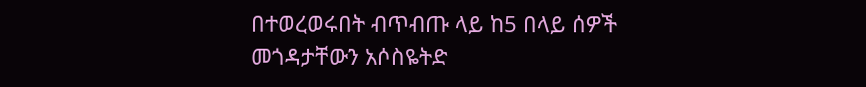በተወረወሩበት ብጥብጡ ላይ ከ5 በላይ ሰዎች መጎዳታቸውን አሶስዬትድ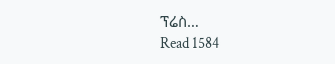ፕሬስ…
Read 1584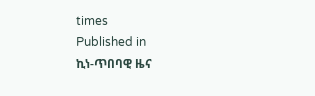times
Published in
ኪነ-ጥበባዊ ዜና